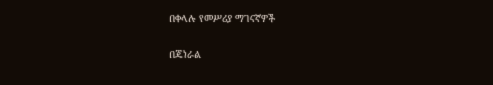በቀላሉ የመሥሪያ ማገናኛዎች

በጄነራል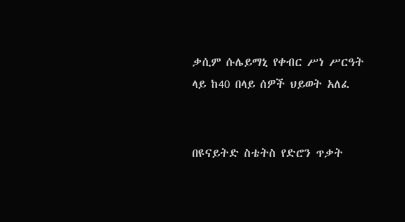ቃሲም ሱሌይማኒ የቀብር ሥነ ሥርዓት ላይ ከ40 በላይ ሰዎች ህይወት አለፈ


በዩናይትድ ስቴትስ የድሮን ጥቃት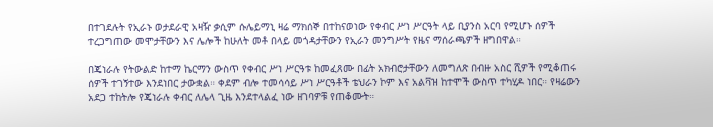በተገደሉት የኢራኑ ወታደራዊ አዛዥ ቃሲም ሱሌይማኒ ዛሬ ማክሰኞ በተከናወነው የቀብር ሥነ ሥርዓት ላይ ቢያንስ አርባ የሚሆኑ ሰዎች ተረጋግጠው መሞታቸውን እና ሌሎች ከሁለት መቶ በላይ መጎዳታቸውን የኢራን መንግሥት የዜና ማሰራጫዎች ዘግበዋል።

በጄነራሉ የትውልድ ከተማ ኬርማን ውስጥ የቀብር ሥነ ሥርዓቱ ከመፈጸሙ በፊት አክብሮታቸውን ለመግለጽ በብዙ አስር ሺዎች የሚቆጠሩ ሰዎች ተገኝተው እንደነበር ታውቋል። ቀደም ብሎ ተመሳሳይ ሥነ ሥርዓቶች ቴህራን ኮም እና አልቫዝ ከተሞች ውስጥ ተካሂዶ ነበር። የዛሬውን አደጋ ተከትሎ የጄነራሉ ቀብር ለሌላ ጊዜ እንደተላልፈ ነው ዘገባዎቹ የጠቆሙት።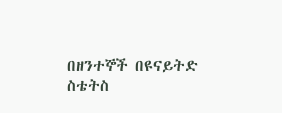በዘንተኞች በዩናይትድ ስቴትስ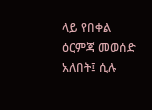ላይ የበቀል ዕርምጃ መወሰድ አለበት፤ ሲሉ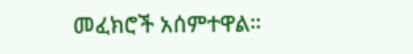መፈክሮች አሰምተዋል።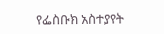የፌስቡክ አስተያየት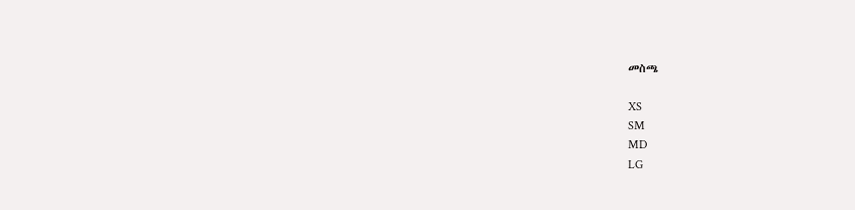መስጫ

XS
SM
MD
LG